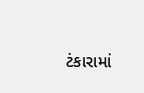ટંકારામાં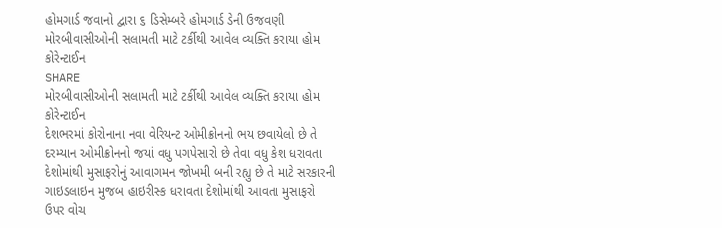હોમગાર્ડ જવાનો દ્વારા ૬ ડિસેમ્બરે હોમગાર્ડ ડેની ઉજવણી
મોરબીવાસીઓની સલામતી માટે ટર્કીથી આવેલ વ્યક્તિ કરાયા હોમ કોરેન્ટાઈન
SHARE
મોરબીવાસીઓની સલામતી માટે ટર્કીથી આવેલ વ્યક્તિ કરાયા હોમ કોરેન્ટાઈન
દેશભરમાં કોરોનાના નવા વેરિયન્ટ ઓમીક્રોનનો ભય છવાયેલો છે તે દરમ્યાન ઓમીક્રોનનો જયાં વધુ પગપેસારો છે તેવા વધુ કેશ ધરાવતા દેશોમાંથી મુસાફરોનું આવાગમન જોખમી બની રહ્યુ છે તે માટે સરકારની ગાઇડલાઇન મુજબ હાઇરીસ્ક ધરાવતા દેશોમાંથી આવતા મુસાફરો ઉપર વોચ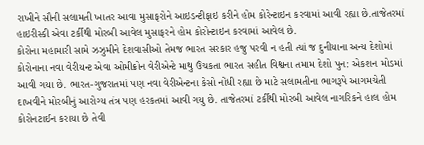રાખીને સૌની સલામતી ખાતર આવા મુસાફરોને આઇડન્ટીફાઇ કરીને હોમ કોરેન્ટાઇન કરવામાં આવી રહ્યા છે.તાજેતરમાં હાઇરીસ્કી એવા ટર્કીથી મોરબી આવેલ મુસાફરને હોમ કોરોન્ટાઇન કરવામાં આવેલ છે.
કોરોના મહામારી સામે ઝઝુમીને દેશવાસીઓ તેમજ ભારત સરકાર હજુ પરવી ન હતી ત્યાં જ દુનીયાના અન્ય દેશોમાં કોરોનાના નવા વેરીયન્ટ એવા ઓમીક્રોન વેરીએન્ટે માથુ ઉંચકતા ભારત સહીત વિશ્વના તમામ દેશો પુન: એકશન મોડમાં આવી ગયા છે. ભારત-ગુજરાતમાં પણ નવા વેરીએન્ટના કેસો નોંધી રહ્યા છે માટે સલામતીના ભાગરૂપે આગમચેતી દાખવીને મોરબીનું આરોગ્ય તંત્ર પણ હરકતમાં આવી ગયુ છે. તાજેતરમાં ટર્કીથી મોરબી આવેલ નાગરિકને હાલ હોમ કોરોનટાઈન કરાયા છે તેવી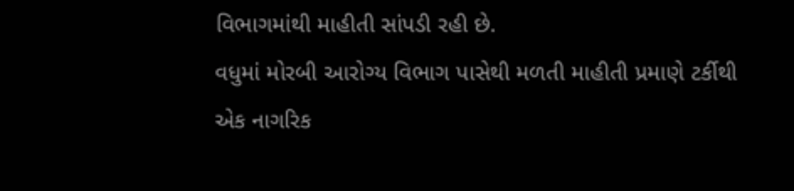વિભાગમાંથી માહીતી સાંપડી રહી છે.
વધુમાં મોરબી આરોગ્ય વિભાગ પાસેથી મળતી માહીતી પ્રમાણે ટર્કીથી એક નાગરિક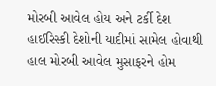મોરબી આવેલ હોય અને ટર્કી દેશ હાઈરિસ્કી દેશોની યાદીમાં સામેલ હોવાથી હાલ મોરબી આવેલ મુસાફરને હોમ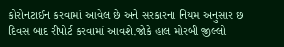કોરોનટાઈન કરવામાં આવેલ છે અને સરકારના નિયમ અનુસાર છ દિવસ બાદ રીપોર્ટ કરવામાં આવશે.જોકે હાલ મોરબી જીલ્લો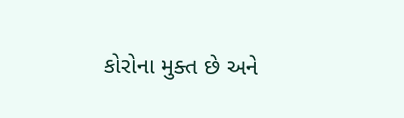કોરોના મુક્ત છે અને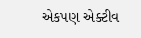એકપણ એક્ટીવ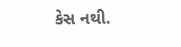કેસ નથી.